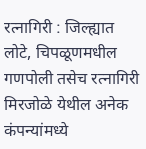रत्नागिरी : जिल्ह्यात लोटे, चिपळूणमधील गणपोली तसेच रत्नागिरी मिरजोळे येथील अनेक कंपन्यांमध्ये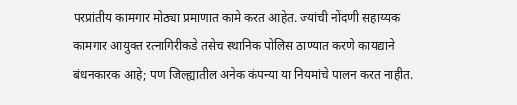परप्रांतीय कामगार मोठ्या प्रमाणात कामे करत आहेत. ज्यांची नोंदणी सहाय्यक कामगार आयुक्त रत्नागिरीकडे तसेच स्थानिक पोलिस ठाण्यात करणे कायद्याने बंधनकारक आहे; पण जिल्ह्यातील अनेक कंपन्या या नियमांचे पालन करत नाहीत.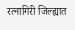रत्नागिरी जिल्ह्यात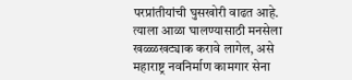परप्रांतीयांची घुसखोरी वाढत आहे. त्याला आळा घालण्यासाठी मनसेला खळ्ळखट्याक करावे लागेल, असे महाराष्ट्र नवनिर्माण कामगार सेना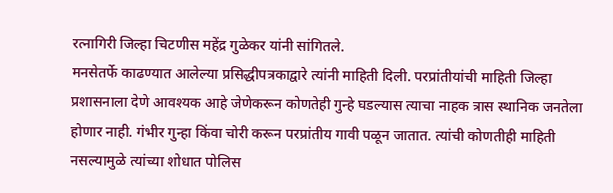रत्नागिरी जिल्हा चिटणीस महेंद्र गुळेकर यांनी सांगितले.
मनसेतर्फे काढण्यात आलेल्या प्रसिद्धीपत्रकाद्वारे त्यांनी माहिती दिली. परप्रांतीयांची माहिती जिल्हा प्रशासनाला देणे आवश्यक आहे जेणेकरून कोणतेही गुन्हे घडल्यास त्याचा नाहक त्रास स्थानिक जनतेला होणार नाही. गंभीर गुन्हा किंवा चोरी करून परप्रांतीय गावी पळून जातात. त्यांची कोणतीही माहिती नसल्यामुळे त्यांच्या शोधात पोलिस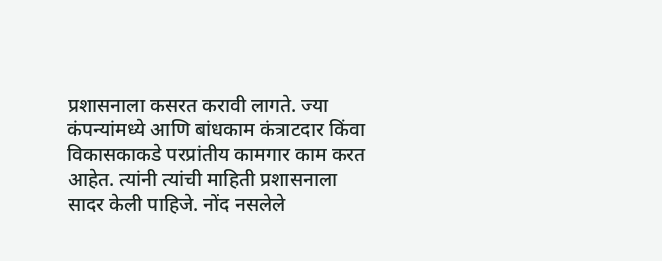प्रशासनाला कसरत करावी लागते. ज्या कंपन्यांमध्ये आणि बांधकाम कंत्राटदार किंवा विकासकाकडे परप्रांतीय कामगार काम करत आहेत. त्यांनी त्यांची माहिती प्रशासनाला सादर केली पाहिजे. नोंद नसलेले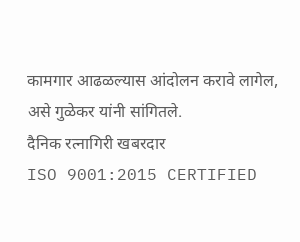कामगार आढळल्यास आंदोलन करावे लागेल, असे गुळेकर यांनी सांगितले.
दैनिक रत्नागिरी खबरदार
ISO 9001:2015 CERTIFIED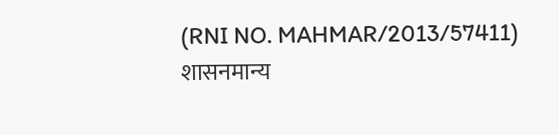(RNI NO. MAHMAR/2013/57411)
शासनमान्य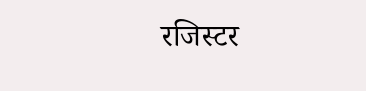रजिस्टर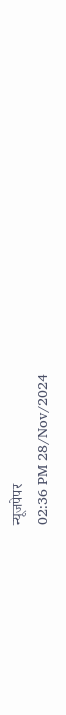न्यूजपेपर
02:36 PM 28/Nov/2024